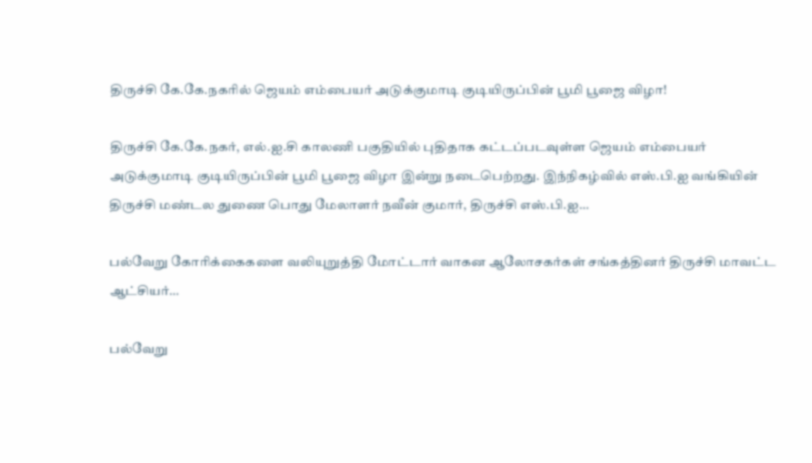திருச்சி கே.கே.நகரில் ஜெயம் எம்பையர் அடுக்குமாடி குடியிருப்பின் பூமி பூஜை விழா!

திருச்சி கே.கே.நகர், எல்.ஐ.சி காலணி பகுதியில் புதிதாக கட்டப்படவுள்ள ஜெயம் எம்பையர் அடுக்குமாடி குடியிருப்பின் பூமி பூஜை விழா இன்று நடைபெற்றது. இந்நிகழ்வில் எஸ்.பி.ஐ வங்கியின் திருச்சி மண்டல துணை பொது மேலாளர் நவீன் குமார், திருச்சி எஸ்.பி.ஐ…

பல்வேறு கோரிக்கைகளை வலியுறுத்தி மோட்டார் வாகன ஆலோசகர்கள் சங்கத்தினர் திருச்சி மாவட்ட ஆட்சியர்…

பல்வேறு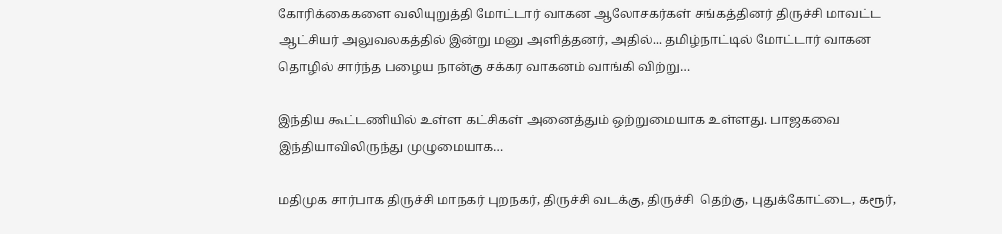கோரிக்கைகளை வலியுறுத்தி மோட்டார் வாகன ஆலோசகர்கள் சங்கத்தினர் திருச்சி மாவட்ட ஆட்சியர் அலுவலகத்தில் இன்று மனு அளித்தனர், அதில்... தமிழ்நாட்டில் மோட்டார் வாகன தொழில் சார்ந்த பழைய நான்கு சக்கர வாகனம் வாங்கி விற்று…

இந்திய கூட்டணியில் உள்ள கட்சிகள் அனைத்தும் ஒற்றுமையாக உள்ளது. பாஜகவை இந்தியாவிலிருந்து முழுமையாக…

மதிமுக சார்பாக திருச்சி மாநகர் புறநகர், திருச்சி வடக்கு, திருச்சி  தெற்கு, புதுக்கோட்டை, கரூர்,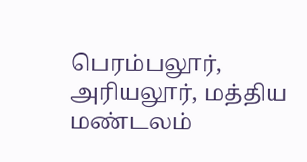பெரம்பலூர், அரியலூர், மத்திய மண்டலம்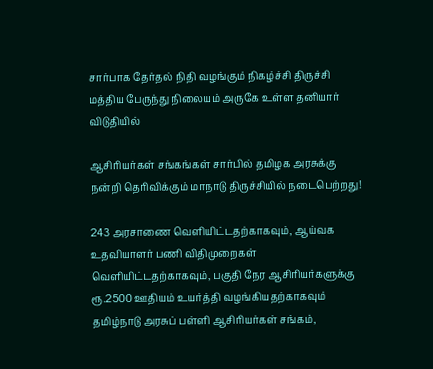சார்பாக தேர்தல் நிதி வழங்கும் நிகழ்ச்சி திருச்சி மத்திய பேருந்து நிலையம் அருகே உள்ள தனியார் விடுதியில்

ஆசிரியர்கள் சங்கங்கள் சார்பில் தமிழக அரசுக்கு நன்றி தெரிவிக்கும் மாநாடு திருச்சியில் நடைபெற்றது!

243 அரசாணை வெளியிட்டதற்காகவும், ஆய்வக உதவியாளர் பணி விதிமுறைகள் வெளியிட்டதற்காகவும், பகுதி நேர ஆசிரியர்களுக்கு ரூ.2500 ஊதியம் உயர்த்தி வழங்கியதற்காகவும் தமிழ்நாடு அரசுப் பள்ளி ஆசிரியர்கள் சங்கம்,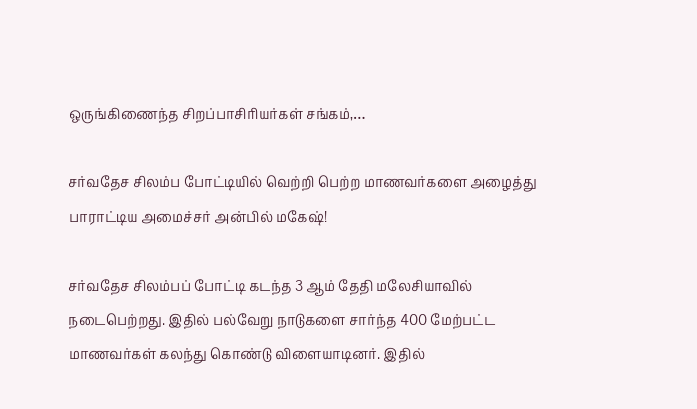ஒருங்கிணைந்த சிறப்பாசிரியர்கள் சங்கம்,…

சர்வதேச சிலம்ப போட்டியில் வெற்றி பெற்ற மாணவர்களை அழைத்து பாராட்டிய அமைச்சர் அன்பில் மகேஷ்!

சர்வதேச சிலம்பப் போட்டி கடந்த 3 ஆம் தேதி மலேசியாவில் நடைபெற்றது. இதில் பல்வேறு நாடுகளை சார்ந்த 400 மேற்பட்ட மாணவர்கள் கலந்து கொண்டு விளையாடினர். இதில்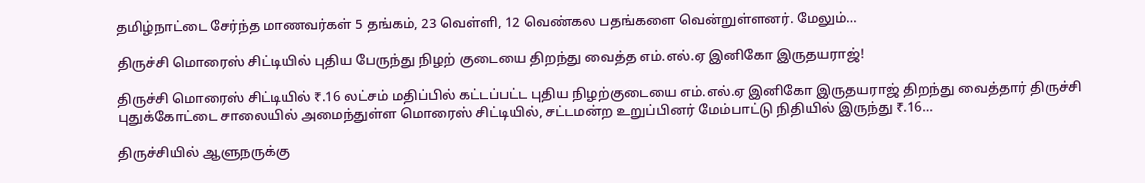தமிழ்நாட்டை சேர்ந்த மாணவர்கள் 5 தங்கம், 23 வெள்ளி, 12 வெண்கல பதங்களை வென்றுள்ளனர். மேலும்…

திருச்சி மொரைஸ் சிட்டியில் புதிய பேருந்து நிழற் குடையை திறந்து வைத்த எம்.எல்.ஏ இனிகோ இருதயராஜ்!

திருச்சி மொரைஸ் சிட்டியில் ₹.16 லட்சம் மதிப்பில் கட்டப்பட்ட புதிய நிழற்குடையை எம்.எல்.ஏ இனிகோ இருதயராஜ் திறந்து வைத்தார் திருச்சி புதுக்கோட்டை சாலையில் அமைந்துள்ள மொரைஸ் சிட்டியில், சட்டமன்ற உறுப்பினர் மேம்பாட்டு நிதியில் இருந்து ₹.16…

திருச்சியில் ஆளுநருக்கு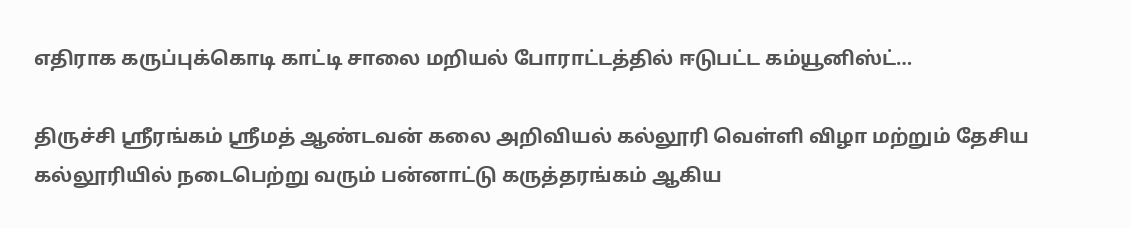எதிராக கருப்புக்கொடி காட்டி சாலை மறியல் போராட்டத்தில் ஈடுபட்ட கம்யூனிஸ்ட்…

திருச்சி ஸ்ரீரங்கம் ஶ்ரீமத் ஆண்டவன் கலை அறிவியல் கல்லூரி வெள்ளி விழா மற்றும் தேசிய கல்லூரியில் நடைபெற்று வரும் பன்னாட்டு கருத்தரங்கம் ஆகிய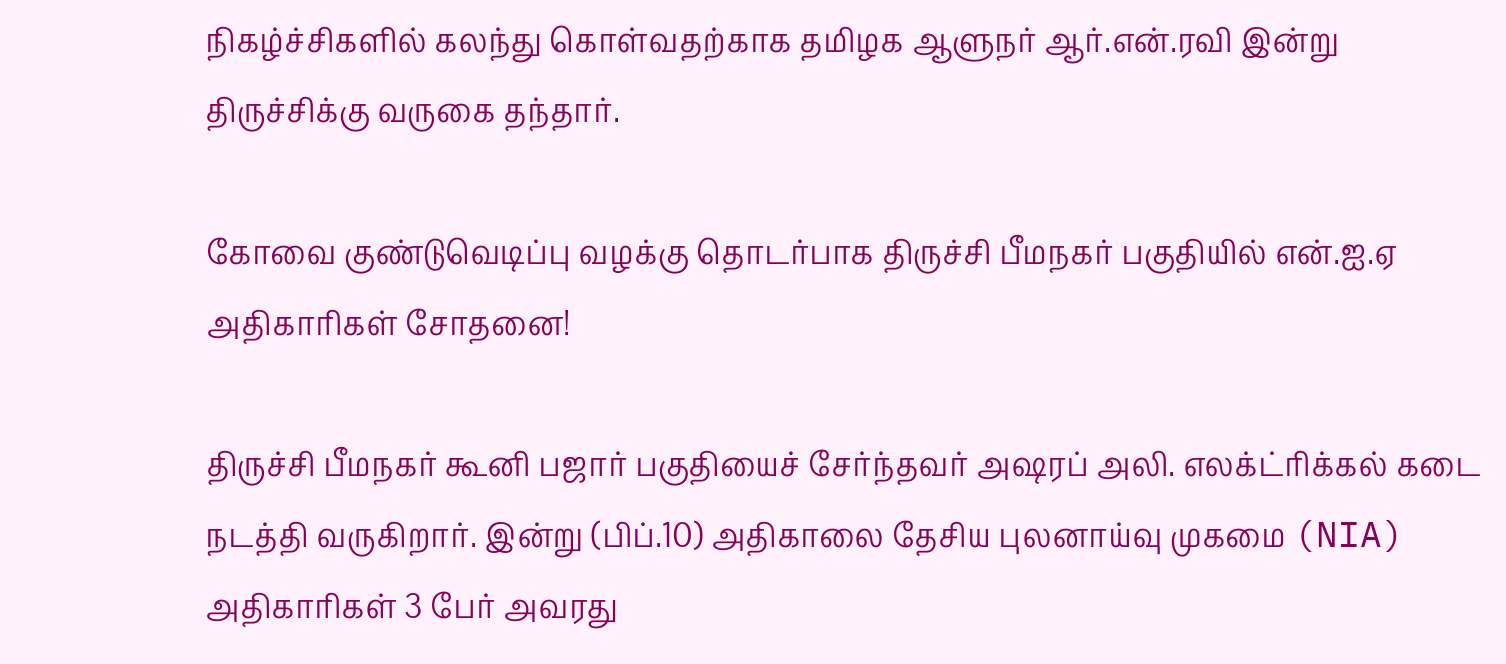நிகழ்ச்சிகளில் கலந்து கொள்வதற்காக தமிழக ஆளுநர் ஆர்.என்.ரவி இன்று திருச்சிக்கு வருகை தந்தார்.

கோவை குண்டுவெடிப்பு வழக்கு தொடர்பாக திருச்சி பீமநகர் பகுதியில் என்.ஐ.ஏ அதிகாரிகள் சோதனை!

திருச்சி பீமநகர் கூனி பஜார் பகுதியைச் சேர்ந்தவர் அஷரப் அலி. எலக்ட்ரிக்கல் கடை நடத்தி வருகிறார். இன்று (பிப்.10) அதிகாலை தேசிய புலனாய்வு முகமை (NIA) அதிகாரிகள் 3 பேர் அவரது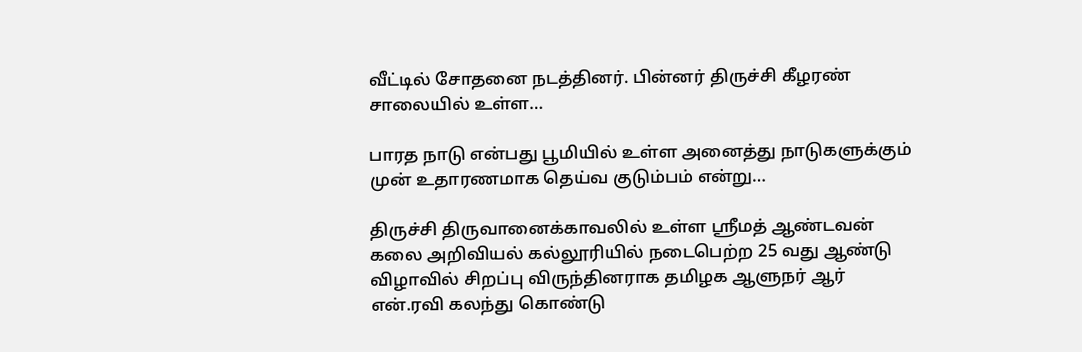வீட்டில் சோதனை நடத்தினர். பின்னர் திருச்சி கீழரண் சாலையில் உள்ள…

பாரத நாடு என்பது பூமியில் உள்ள அனைத்து நாடுகளுக்கும் முன் உதாரணமாக தெய்வ குடும்பம் என்று…

திருச்சி திருவானைக்காவலில் உள்ள ஸ்ரீமத் ஆண்டவன் கலை அறிவியல் கல்லூரியில் நடைபெற்ற 25 வது ஆண்டு விழாவில் சிறப்பு விருந்தினராக தமிழக ஆளுநர் ஆர் என்.ரவி கலந்து கொண்டு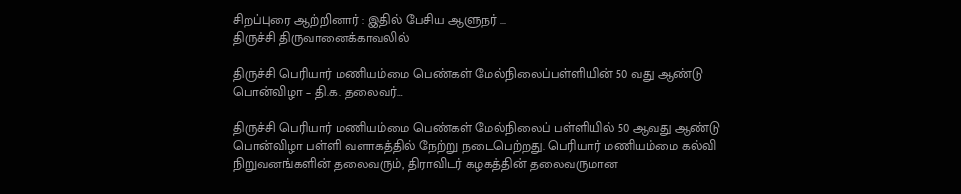சிறப்புரை ஆற்றினார் : இதில் பேசிய ஆளுநர் ...
திருச்சி திருவானைக்காவலில்

திருச்சி பெரியார் மணியம்மை பெண்கள் மேல்நிலைப்பள்ளியின் 50 வது ஆண்டு பொன்விழா – தி.க. தலைவர்…

திருச்சி பெரியார் மணியம்மை பெண்கள் மேல்நிலைப் பள்ளியில் 50 ஆவது ஆண்டு பொன்விழா பள்ளி வளாகத்தில் நேற்று நடைபெற்றது. பெரியார் மணியம்மை கல்வி நிறுவனங்களின் தலைவரும், திராவிடர் கழகத்தின் தலைவருமான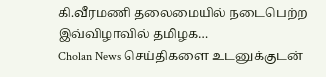கி.வீரமணி தலைமையில் நடைபெற்ற இவ்விழாவில் தமிழக…
Cholan News செய்திகளை உடனுக்குடன்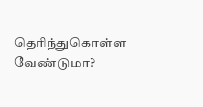தெரிந்துகொள்ள வேண்டுமா?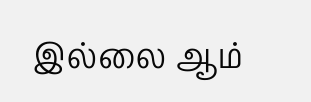இல்லை ஆம்